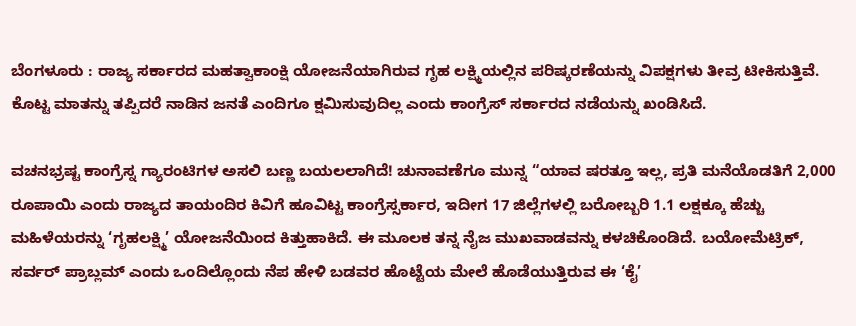ಬೆಂಗಳೂರು : ರಾಜ್ಯ ಸರ್ಕಾರದ ಮಹತ್ವಾಕಾಂಕ್ಷಿ ಯೋಜನೆಯಾಗಿರುವ ಗೃಹ ಲಕ್ಷ್ಮಿಯಲ್ಲಿನ ಪರಿಷ್ಕರಣೆಯನ್ನು ವಿಪಕ್ಷಗಳು ತೀವ್ರ ಟೀಕಿಸುತ್ತಿವೆ. ಕೊಟ್ಟ ಮಾತನ್ನು ತಪ್ಪಿದರೆ ನಾಡಿನ ಜನತೆ ಎಂದಿಗೂ ಕ್ಷಮಿಸುವುದಿಲ್ಲ ಎಂದು ಕಾಂಗ್ರೆಸ್ ಸರ್ಕಾರದ ನಡೆಯನ್ನು ಖಂಡಿಸಿದೆ.

ವಚನಭ್ರಷ್ಟ ಕಾಂಗ್ರೆಸ್ನ ಗ್ಯಾರಂಟಿಗಳ ಅಸಲಿ ಬಣ್ಣ ಬಯಲಲಾಗಿದೆ! ಚುನಾವಣೆಗೂ ಮುನ್ನ “ಯಾವ ಷರತ್ತೂ ಇಲ್ಲ, ಪ್ರತಿ ಮನೆಯೊಡತಿಗೆ 2,000 ರೂಪಾಯಿ ಎಂದು ರಾಜ್ಯದ ತಾಯಂದಿರ ಕಿವಿಗೆ ಹೂವಿಟ್ಟ ಕಾಂಗ್ರೆಸ್ಸರ್ಕಾರ, ಇದೀಗ 17 ಜಿಲ್ಲೆಗಳಲ್ಲಿ ಬರೋಬ್ಬರಿ 1.1 ಲಕ್ಷಕ್ಕೂ ಹೆಚ್ಚು ಮಹಿಳೆಯರನ್ನು ‘ಗೃಹಲಕ್ಷ್ಮಿ’ ಯೋಜನೆಯಿಂದ ಕಿತ್ತುಹಾಕಿದೆ. ಈ ಮೂಲಕ ತನ್ನ ನೈಜ ಮುಖವಾಡವನ್ನು ಕಳಚಿಕೊಂಡಿದೆ. ಬಯೋಮೆಟ್ರಿಕ್, ಸರ್ವರ್ ಪ್ರಾಬ್ಲಮ್ ಎಂದು ಒಂದಿಲ್ಲೊಂದು ನೆಪ ಹೇಳಿ ಬಡವರ ಹೊಟ್ಟೆಯ ಮೇಲೆ ಹೊಡೆಯುತ್ತಿರುವ ಈ ‘ಕೈ’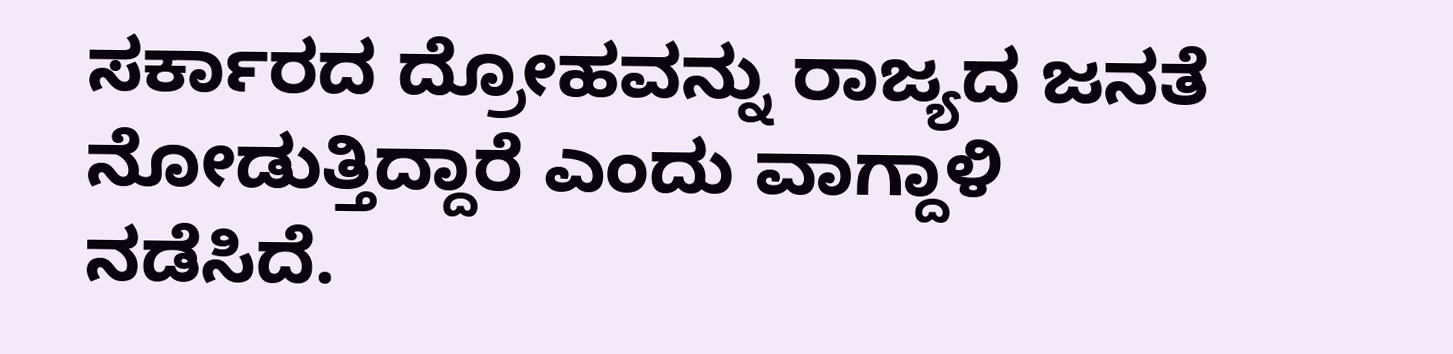ಸರ್ಕಾರದ ದ್ರೋಹವನ್ನು ರಾಜ್ಯದ ಜನತೆ ನೋಡುತ್ತಿದ್ದಾರೆ ಎಂದು ವಾಗ್ದಾಳಿ ನಡೆಸಿದೆ.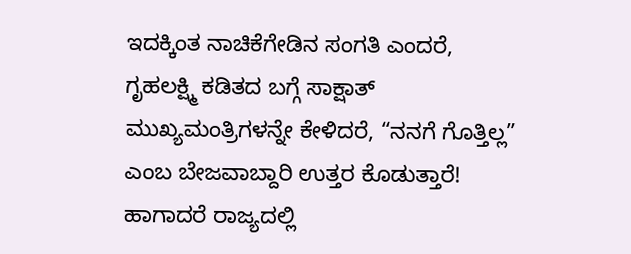ಇದಕ್ಕಿಂತ ನಾಚಿಕೆಗೇಡಿನ ಸಂಗತಿ ಎಂದರೆ, ಗೃಹಲಕ್ಷ್ಮಿ ಕಡಿತದ ಬಗ್ಗೆ ಸಾಕ್ಷಾತ್ ಮುಖ್ಯಮಂತ್ರಿಗಳನ್ನೇ ಕೇಳಿದರೆ, “ನನಗೆ ಗೊತ್ತಿಲ್ಲ” ಎಂಬ ಬೇಜವಾಬ್ದಾರಿ ಉತ್ತರ ಕೊಡುತ್ತಾರೆ! ಹಾಗಾದರೆ ರಾಜ್ಯದಲ್ಲಿ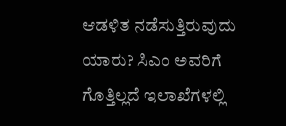ಆಡಳಿತ ನಡೆಸುತ್ತಿರುವುದು ಯಾರು? ಸಿಎಂ ಅವರಿಗೆ ಗೊತ್ತಿಲ್ಲದೆ ಇಲಾಖೆಗಳಲ್ಲಿ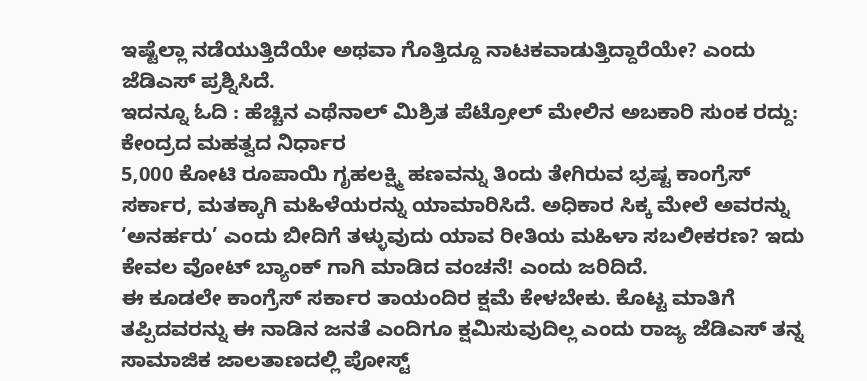ಇಷ್ಟೆಲ್ಲಾ ನಡೆಯುತ್ತಿದೆಯೇ ಅಥವಾ ಗೊತ್ತಿದ್ದೂ ನಾಟಕವಾಡುತ್ತಿದ್ದಾರೆಯೇ? ಎಂದು ಜೆಡಿಎಸ್ ಪ್ರಶ್ನಿಸಿದೆ.
ಇದನ್ನೂ ಓದಿ : ಹೆಚ್ಚಿನ ಎಥೆನಾಲ್ ಮಿಶ್ರಿತ ಪೆಟ್ರೋಲ್ ಮೇಲಿನ ಅಬಕಾರಿ ಸುಂಕ ರದ್ದು: ಕೇಂದ್ರದ ಮಹತ್ವದ ನಿರ್ಧಾರ
5,000 ಕೋಟಿ ರೂಪಾಯಿ ಗೃಹಲಕ್ಷ್ಮಿ ಹಣವನ್ನು ತಿಂದು ತೇಗಿರುವ ಭ್ರಷ್ಟ ಕಾಂಗ್ರೆಸ್ ಸರ್ಕಾರ, ಮತಕ್ಕಾಗಿ ಮಹಿಳೆಯರನ್ನು ಯಾಮಾರಿಸಿದೆ. ಅಧಿಕಾರ ಸಿಕ್ಕ ಮೇಲೆ ಅವರನ್ನು ‘ಅನರ್ಹರು’ ಎಂದು ಬೀದಿಗೆ ತಳ್ಳುವುದು ಯಾವ ರೀತಿಯ ಮಹಿಳಾ ಸಬಲೀಕರಣ? ಇದು ಕೇವಲ ವೋಟ್ ಬ್ಯಾಂಕ್ ಗಾಗಿ ಮಾಡಿದ ವಂಚನೆ! ಎಂದು ಜರಿದಿದೆ.
ಈ ಕೂಡಲೇ ಕಾಂಗ್ರೆಸ್ ಸರ್ಕಾರ ತಾಯಂದಿರ ಕ್ಷಮೆ ಕೇಳಬೇಕು. ಕೊಟ್ಟ ಮಾತಿಗೆ ತಪ್ಪಿದವರನ್ನು ಈ ನಾಡಿನ ಜನತೆ ಎಂದಿಗೂ ಕ್ಷಮಿಸುವುದಿಲ್ಲ ಎಂದು ರಾಜ್ಯ ಜೆಡಿಎಸ್ ತನ್ನ ಸಾಮಾಜಿಕ ಜಾಲತಾಣದಲ್ಲಿ ಪೋಸ್ಟ್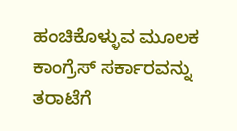ಹಂಚಿಕೊಳ್ಳುವ ಮೂಲಕ ಕಾಂಗ್ರೆಸ್ ಸರ್ಕಾರವನ್ನು ತರಾಟೆಗೆ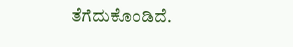ತೆಗೆದುಕೊಂಡಿದೆ.